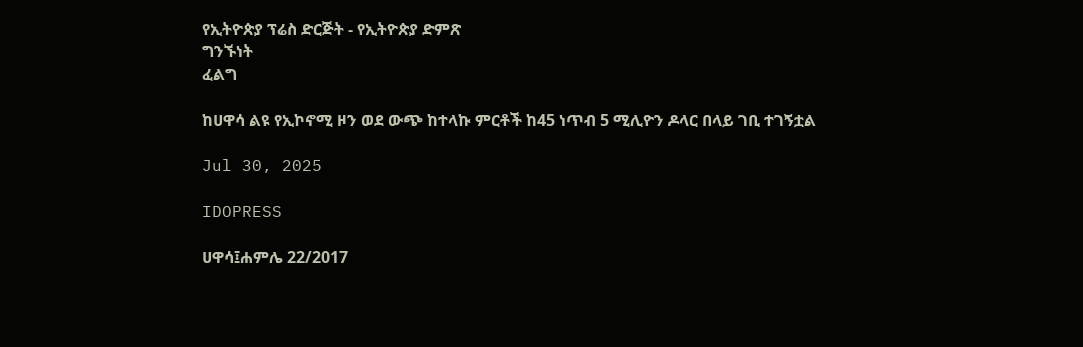የኢትዮጵያ ፕሬስ ድርጅት - የኢትዮጵያ ድምጽ
ግንኙነት
ፈልግ

ከሀዋሳ ልዩ የኢኮኖሚ ዞን ወደ ውጭ ከተላኩ ምርቶች ከ45 ነጥብ 5 ሚሊዮን ዶላር በላይ ገቢ ተገኝቷል

Jul 30, 2025

IDOPRESS

ሀዋሳ፤ሐምሌ 22/2017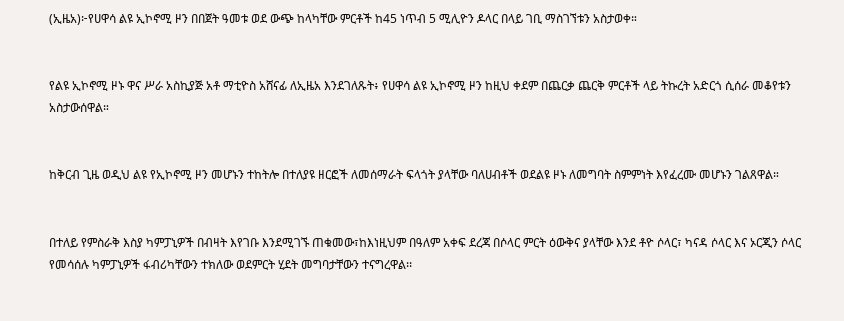(ኢዜአ)፦የሀዋሳ ልዩ ኢኮኖሚ ዞን በበጀት ዓመቱ ወደ ውጭ ከላካቸው ምርቶች ከ45 ነጥብ 5 ሚሊዮን ዶላር በላይ ገቢ ማስገኘቱን አስታወቀ።


የልዩ ኢኮኖሚ ዞኑ ዋና ሥራ አስኪያጅ አቶ ማቲዮስ አሸናፊ ለኢዜአ እንደገለጹት፥ የሀዋሳ ልዩ ኢኮኖሚ ዞን ከዚህ ቀደም በጨርቃ ጨርቅ ምርቶች ላይ ትኩረት አድርጎ ሲሰራ መቆየቱን አስታውሰዋል።


ከቅርብ ጊዜ ወዲህ ልዩ የኢኮኖሚ ዞን መሆኑን ተከትሎ በተለያዩ ዘርፎች ለመሰማራት ፍላጎት ያላቸው ባለሀብቶች ወደልዩ ዞኑ ለመግባት ስምምነት እየፈረሙ መሆኑን ገልጸዋል።


በተለይ የምስራቅ እስያ ካምፓኒዎች በብዛት እየገቡ እንደሚገኙ ጠቁመው፣ከእነዚህም በዓለም አቀፍ ደረጃ በሶላር ምርት ዕውቅና ያላቸው እንደ ቶዮ ሶላር፣ ካናዳ ሶላር እና ኦርጂን ሶላር የመሳሰሉ ካምፓኒዎች ፋብሪካቸውን ተክለው ወደምርት ሂደት መግባታቸውን ተናግረዋል፡፡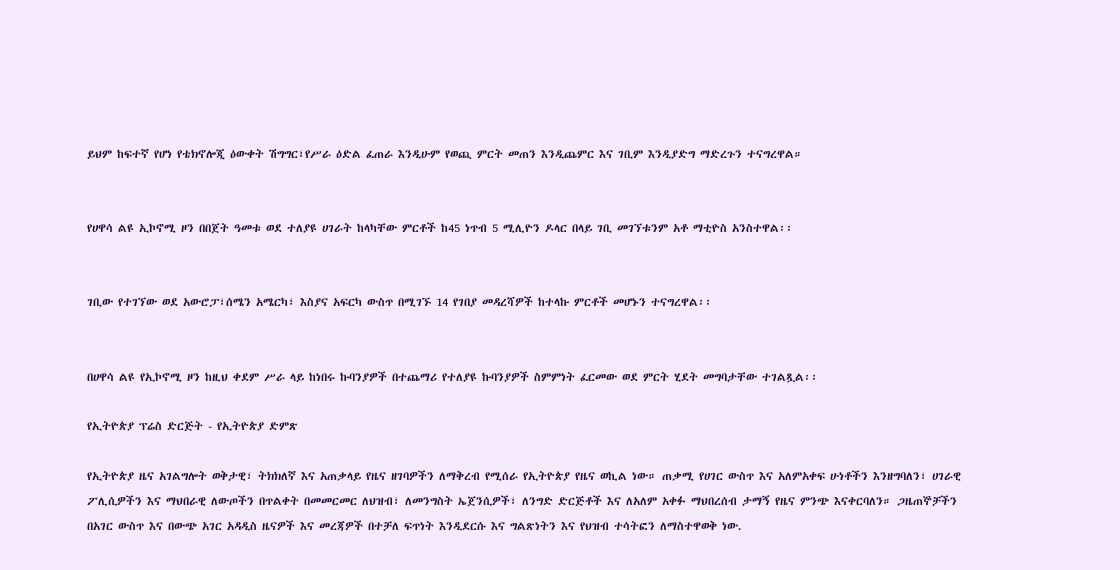ይህም ከፍተኛ የሆነ የቴክኖሎጂ ዕውቀት ሽግግር፣የሥራ ዕድል ፈጠራ እንዲሁም የወጪ ምርት መጠን እንዲጨምር እና ገቢም እንዲያድግ ማድረጉን ተናግረዋል።


የሀዋሳ ልዩ ኢኮኖሚ ዞን በበጀት ዓመቱ ወደ ተለያዩ ሀገራት ከላካቸው ምርቶች ከ45 ነጥብ 5 ሚሊዮን ዶላር በላይ ገቢ መገኘቱንም አቶ ማቲዮስ አንስተዋል፡፡


ገቢው የተገኘው ወደ አውሮፓ፣ሰሜን አሜርካ፣ እስያና አፍርካ ውስጥ በሚገኙ 14 የገበያ መዳረሻዎች ከተላኩ ምርቶች መሆኑን ተናግረዋል፡፡


በሀዋሳ ልዩ የኢኮኖሚ ዞን ከዚህ ቀደም ሥራ ላይ ከነበሩ ኩባንያዎች በተጨማሪ የተለያዩ ኩባንያዎች ስምምነት ፈርመው ወደ ምርት ሂደት መግባታቸው ተገልጿል፡፡

የኢትዮጵያ ፕሬስ ድርጅት - የኢትዮጵያ ድምጽ

የኢትዮጵያ ዜና አገልግሎት ወቅታዊ፣ ትክክለኛ እና አጠቃላይ የዜና ዘገባዎችን ለማቅረብ የሚሰራ የኢትዮጵያ የዜና ወኪል ነው። ጠቃሚ የሀገር ውስጥ እና አለምአቀፍ ሁነቶችን እንዘግባለን፣ ሀገራዊ ፖሊሲዎችን እና ማህበራዊ ለውጦችን በጥልቀት በመመርመር ለህዝብ፣ ለመንግስት ኤጀንሲዎች፣ ለንግድ ድርጅቶች እና ለአለም አቀፉ ማህበረሰብ ታማኝ የዜና ምንጭ እናቀርባለን። ጋዜጠኞቻችን በአገር ውስጥ እና በውጭ አገር አዳዲስ ዜናዎች እና መረጃዎች በተቻለ ፍጥነት እንዲደርሱ እና ግልጽነትን እና የህዝብ ተሳትፎን ለማስተዋወቅ ነው.